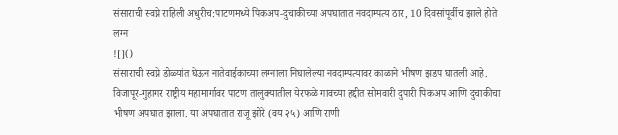संसाराची स्वप्ने राहिली अधुरीच:पाटणमध्ये पिकअप-दुचाकीच्या अपघातात नवदाम्पत्य ठार, 10 दिवसांपूर्वीच झाले होते लग्न
![]()
संसाराची स्वप्ने डोळ्यांत घेऊन नातेवाईकाच्या लग्नाला निघालेल्या नवदाम्पत्यावर काळाने भीषण झडप घातली आहे. विजापूर-गुहागर राष्ट्रीय महामार्गावर पाटण तालुक्यातील येरफळे गावच्या हद्दीत सोमवारी दुपारी पिकअप आणि दुचाकीचा भीषण अपघात झाला. या अपघातात राजू झोरे (वय २५) आणि राणी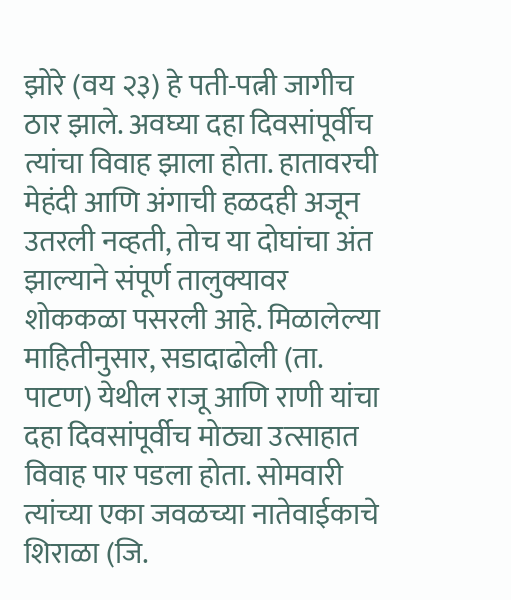झोरे (वय २३) हे पती-पत्नी जागीच ठार झाले. अवघ्या दहा दिवसांपूर्वीच त्यांचा विवाह झाला होता. हातावरची मेहंदी आणि अंगाची हळदही अजून उतरली नव्हती, तोच या दोघांचा अंत झाल्याने संपूर्ण तालुक्यावर शोककळा पसरली आहे. मिळालेल्या माहितीनुसार, सडादाढोली (ता. पाटण) येथील राजू आणि राणी यांचा दहा दिवसांपूर्वीच मोठ्या उत्साहात विवाह पार पडला होता. सोमवारी त्यांच्या एका जवळच्या नातेवाईकाचे शिराळा (जि.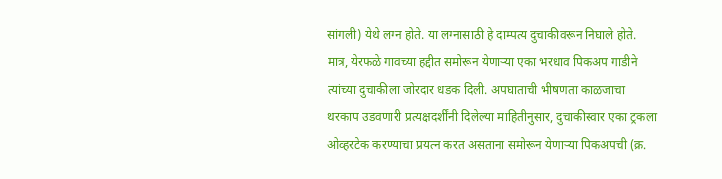सांगली) येथे लग्न होते. या लग्नासाठी हे दाम्पत्य दुचाकीवरून निघाले होते. मात्र, येरफळे गावच्या हद्दीत समोरून येणाऱ्या एका भरधाव पिकअप गाडीने त्यांच्या दुचाकीला जोरदार धडक दिली. अपघाताची भीषणता काळजाचा थरकाप उडवणारी प्रत्यक्षदर्शींनी दिलेल्या माहितीनुसार, दुचाकीस्वार एका ट्रकला ओव्हरटेक करण्याचा प्रयत्न करत असताना समोरून येणाऱ्या पिकअपची (क्र.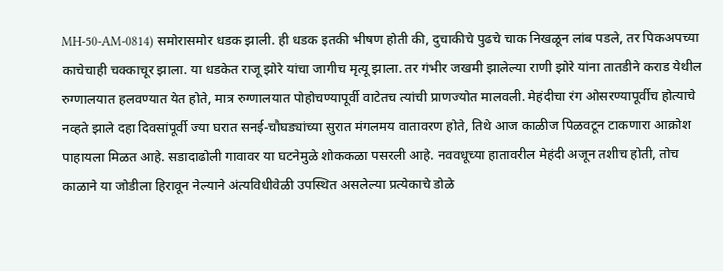MH-50-AM-0814) समोरासमोर धडक झाली. ही धडक इतकी भीषण होती की, दुचाकीचे पुढचे चाक निखळून लांब पडले, तर पिकअपच्या काचेचाही चक्काचूर झाला. या धडकेत राजू झोरे यांचा जागीच मृत्यू झाला. तर गंभीर जखमी झालेल्या राणी झोरे यांना तातडीने कराड येथील रुग्णालयात हलवण्यात येत होते, मात्र रुग्णालयात पोहोचण्यापूर्वी वाटेतच त्यांची प्राणज्योत मालवली. मेहंदीचा रंग ओसरण्यापूर्वीच होत्याचे नव्हते झाले दहा दिवसांपूर्वी ज्या घरात सनई-चौघड्यांच्या सुरात मंगलमय वातावरण होते, तिथे आज काळीज पिळवटून टाकणारा आक्रोश पाहायला मिळत आहे. सडादाढोली गावावर या घटनेमुळे शोककळा पसरली आहे. नववधूच्या हातावरील मेहंदी अजून तशीच होती, तोच काळाने या जोडीला हिरावून नेल्याने अंत्यविधीवेळी उपस्थित असलेल्या प्रत्येकाचे डोळे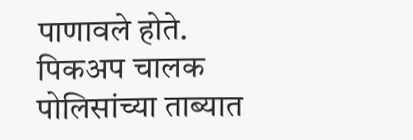पाणावले होते. पिकअप चालक पोलिसांच्या ताब्यात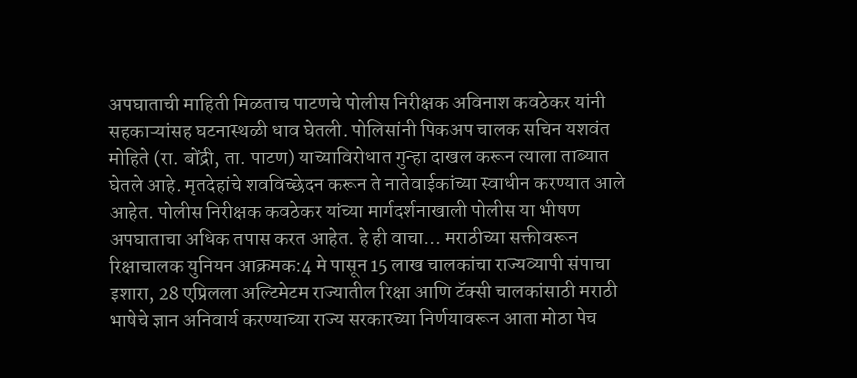अपघाताची माहिती मिळताच पाटणचे पोलीस निरीक्षक अविनाश कवठेकर यांनी सहकाऱ्यांसह घटनास्थळी धाव घेतली. पोलिसांनी पिकअप चालक सचिन यशवंत मोहिते (रा. बोंद्री, ता. पाटण) याच्याविरोधात गुन्हा दाखल करून त्याला ताब्यात घेतले आहे. मृतदेहांचे शवविच्छेदन करून ते नातेवाईकांच्या स्वाधीन करण्यात आले आहेत. पोलीस निरीक्षक कवठेकर यांच्या मार्गदर्शनाखाली पोलीस या भीषण अपघाताचा अधिक तपास करत आहेत. हे ही वाचा… मराठीच्या सक्तीवरून रिक्षाचालक युनियन आक्रमक:4 मे पासून 15 लाख चालकांचा राज्यव्यापी संपाचा इशारा, 28 एप्रिलला अल्टिमेटम राज्यातील रिक्षा आणि टॅक्सी चालकांसाठी मराठी भाषेचे ज्ञान अनिवार्य करण्याच्या राज्य सरकारच्या निर्णयावरून आता मोठा पेच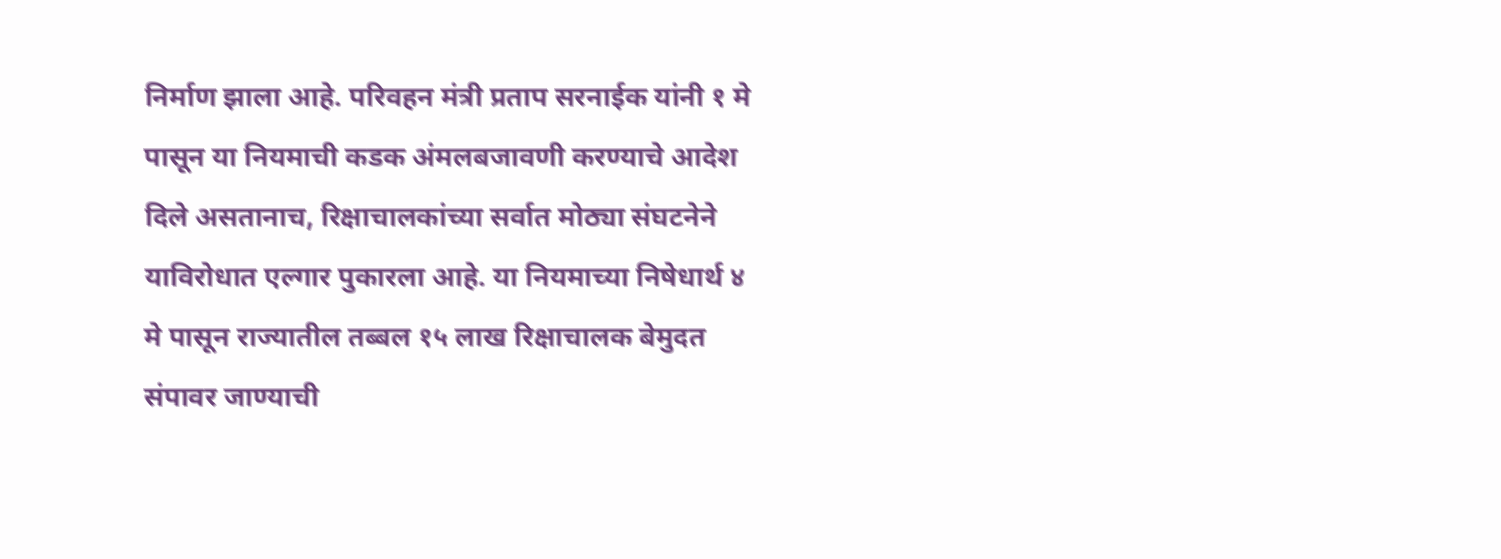निर्माण झाला आहे. परिवहन मंत्री प्रताप सरनाईक यांनी १ मे पासून या नियमाची कडक अंमलबजावणी करण्याचे आदेश दिले असतानाच, रिक्षाचालकांच्या सर्वात मोठ्या संघटनेने याविरोधात एल्गार पुकारला आहे. या नियमाच्या निषेधार्थ ४ मे पासून राज्यातील तब्बल १५ लाख रिक्षाचालक बेमुदत संपावर जाण्याची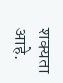शक्यता आहे.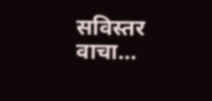सविस्तर वाचा…